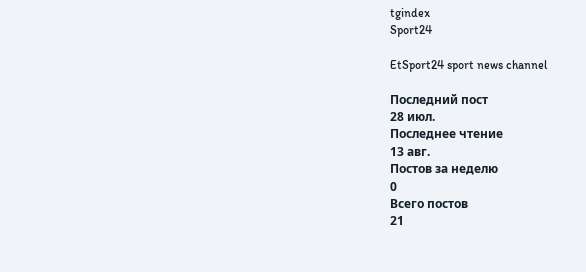tgindex
Sport24

EtSport24 sport news channel

Последний пост
28 июл.
Последнее чтение
13 авг.
Постов за неделю
0
Всего постов
21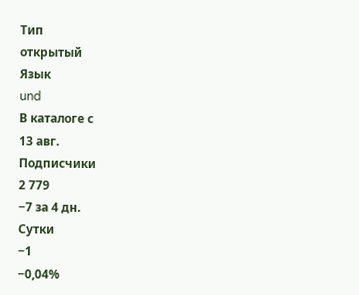Тип
открытый
Язык
und
В каталоге с
13 авг.
Подписчики
2 779
−7 за 4 дн.
Сутки
−1
−0,04%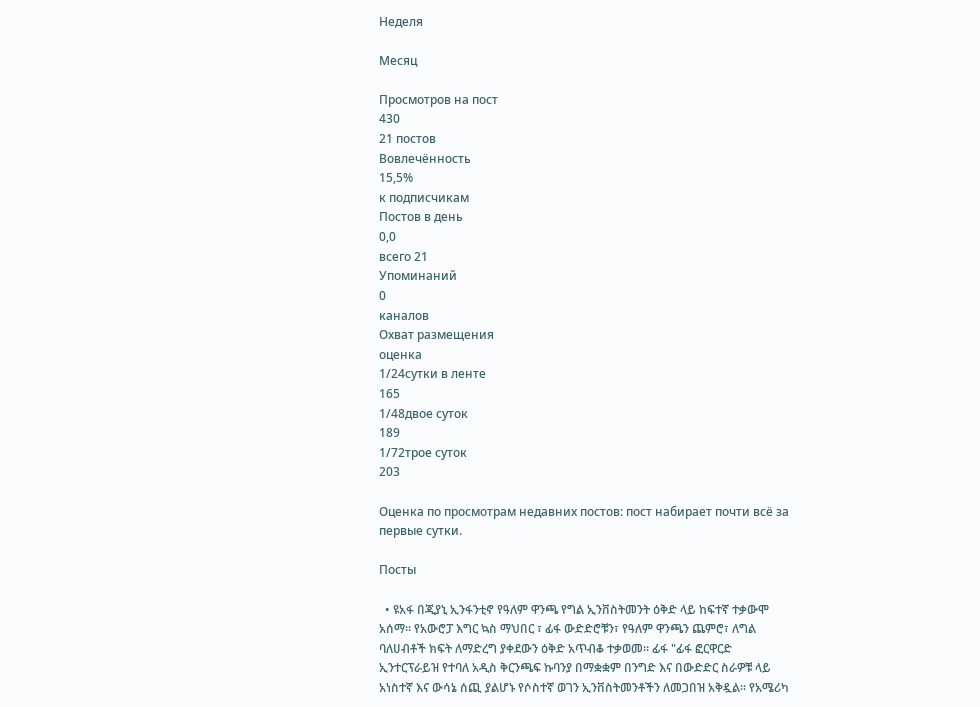Неделя

Месяц

Просмотров на пост
430
21 постов
Вовлечённость
15,5%
к подписчикам
Постов в день
0,0
всего 21
Упоминаний
0
каналов
Охват размещения
оценка
1/24сутки в ленте
165
1/48двое суток
189
1/72трое суток
203

Оценка по просмотрам недавних постов: пост набирает почти всё за первые сутки.

Посты

  • ዩአፋ በጂያኒ ኢንፋንቲኖ የዓለም ዋንጫ የግል ኢንቨስትመንት ዕቅድ ላይ ከፍተኛ ተቃውሞ አሰማ። የአውሮፓ እግር ኳስ ማህበር ፣ ፊፋ ውድድሮቹን፣ የዓለም ዋንጫን ጨምሮ፣ ለግል ባለሀብቶች ክፍት ለማድረግ ያቀደውን ዕቅድ አጥብቆ ተቃወመ። ፊፋ "ፊፋ ፎርዋርድ ኢንተርፕራይዝ የተባለ አዲስ ቅርንጫፍ ኩባንያ በማቋቋም በንግድ እና በውድድር ስራዎቹ ላይ አነስተኛ እና ውሳኔ ሰጪ ያልሆኑ የሶስተኛ ወገን ኢንቨስትመንቶችን ለመጋበዝ አቅዷል። የአሜሪካ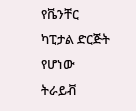የቬንቸር ካፒታል ድርጅት የሆነው ትራይቭ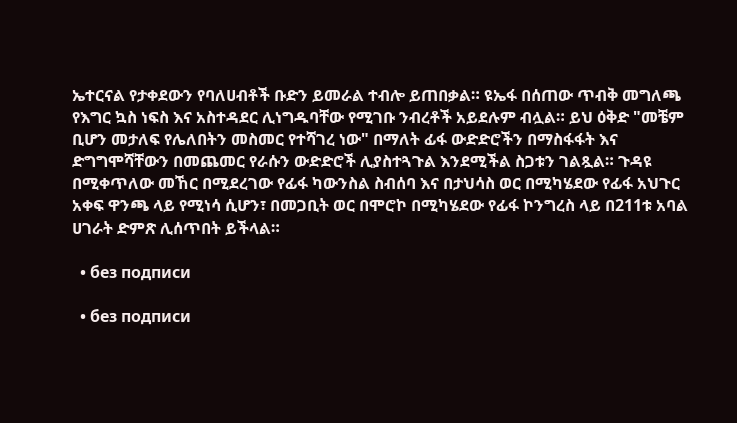ኤተርናል የታቀደውን የባለሀብቶች ቡድን ይመራል ተብሎ ይጠበቃል። ዩኤፋ በሰጠው ጥብቅ መግለጫ የእግር ኳስ ነፍስ እና አስተዳደር ሊነግዱባቸው የሚገቡ ንብረቶች አይደሉም ብሏል። ይህ ዕቅድ "መቼም ቢሆን መታለፍ የሌለበትን መስመር የተሻገረ ነው" በማለት ፊፋ ውድድሮችን በማስፋፋት እና ድግግሞሻቸውን በመጨመር የራሱን ውድድሮች ሊያስተጓጉል እንደሚችል ስጋቱን ገልጿል። ጉዳዩ በሚቀጥለው መኸር በሚደረገው የፊፋ ካውንስል ስብሰባ እና በታህሳስ ወር በሚካሄደው የፊፋ አህጉር አቀፍ ዋንጫ ላይ የሚነሳ ሲሆን፣ በመጋቢት ወር በሞሮኮ በሚካሄደው የፊፋ ኮንግረስ ላይ በ211ቱ አባል ሀገራት ድምጽ ሊሰጥበት ይችላል።

  • без подписи

  • без подписи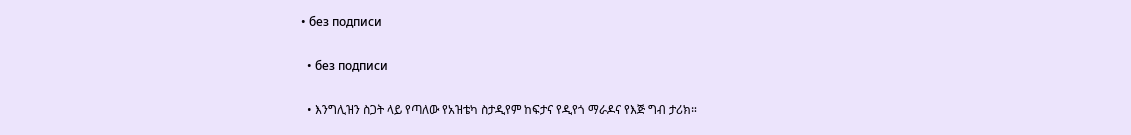• без подписи

  • без подписи

  • እንግሊዝን ስጋት ላይ የጣለው የአዝቴካ ስታዲየም ከፍታና የዲየጎ ማራዶና የእጅ ግብ ታሪክ።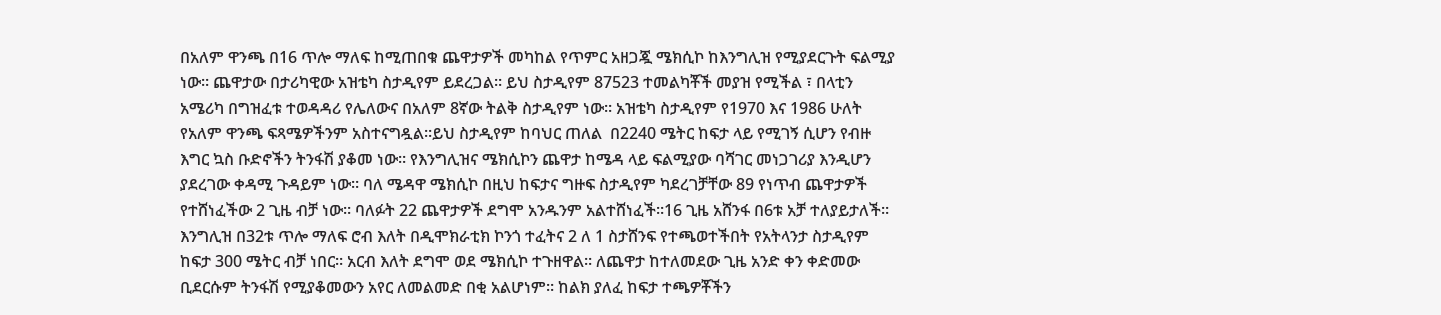በአለም ዋንጫ በ16 ጥሎ ማለፍ ከሚጠበቁ ጨዋታዎች መካከል የጥምር አዘጋጇ ሜክሲኮ ከእንግሊዝ የሚያደርጉት ፍልሚያ ነው። ጨዋታው በታሪካዊው አዝቴካ ስታዲየም ይደረጋል። ይህ ስታዲየም 87523 ተመልካቾች መያዝ የሚችል ፣ በላቲን አሜሪካ በግዝፈቱ ተወዳዳሪ የሌለውና በአለም 8ኛው ትልቅ ስታዲየም ነው። አዝቴካ ስታዲየም የ1970 እና 1986 ሁለት የአለም ዋንጫ ፍጻሜዎችንም አስተናግዷል።ይህ ስታዲየም ከባህር ጠለል  በ2240 ሜትር ከፍታ ላይ የሚገኝ ሲሆን የብዙ እግር ኳስ ቡድኖችን ትንፋሽ ያቆመ ነው። የእንግሊዝና ሜክሲኮን ጨዋታ ከሜዳ ላይ ፍልሚያው ባሻገር መነጋገሪያ እንዲሆን ያደረገው ቀዳሚ ጉዳይም ነው። ባለ ሜዳዋ ሜክሲኮ በዚህ ከፍታና ግዙፍ ስታዲየም ካደረገቻቸው 89 የነጥብ ጨዋታዎች የተሸነፈችው 2 ጊዜ ብቻ ነው። ባለፉት 22 ጨዋታዎች ደግሞ አንዱንም አልተሸነፈች።16 ጊዜ አሸንፋ በ6ቱ አቻ ተለያይታለች። እንግሊዝ በ32ቱ ጥሎ ማለፍ ሮብ እለት በዲሞክራቲክ ኮንጎ ተፈትና 2 ለ 1 ስታሸንፍ የተጫወተችበት የአትላንታ ስታዲየም ከፍታ 300 ሜትር ብቻ ነበር። አርብ እለት ደግሞ ወደ ሜክሲኮ ተጉዘዋል። ለጨዋታ ከተለመደው ጊዜ አንድ ቀን ቀድመው ቢደርሱም ትንፋሽ የሚያቆመውን አየር ለመልመድ በቂ አልሆነም። ከልክ ያለፈ ከፍታ ተጫዎቾችን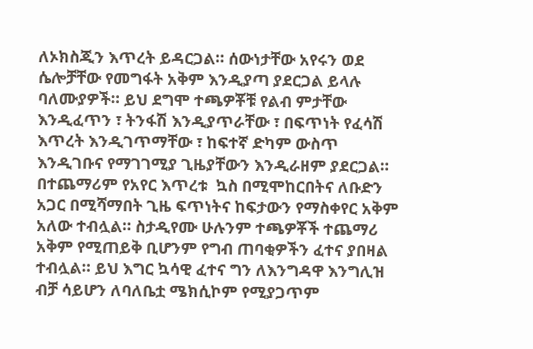ለኦክስጂን እጥረት ይዳርጋል። ሰውነታቸው አየሩን ወደ ሴሎቻቸው የመግፋት አቅም እንዲያጣ ያደርጋል ይላሉ ባለሙያዎች። ይህ ደግሞ ተጫዎቾቹ የልብ ምታቸው እንዲፈጥን ፣ ትንፋሽ እንዲያጥራቸው ፣ በፍጥነት የፈሳሽ እጥረት እንዲገጥማቸው ፣ ከፍተኛ ድካም ውስጥ እንዲገቡና የማገገሚያ ጊዜያቸውን እንዲራዘም ያደርጋል። በተጨማሪም የአየር እጥረቱ  ኳስ በሚሞከርበትና ለቡድን አጋር በሚሻማበት ጊዜ ፍጥነትና ከፍታውን የማስቀየር አቅም አለው ተብሏል። ስታዲየሙ ሁሉንም ተጫዎቾች ተጨማሪ አቅም የሚጠይቅ ቢሆንም የግብ ጠባቂዎችን ፈተና ያበዛል ተብሏል። ይህ እግር ኳሳዊ ፈተና ግን ለእንግዳዋ እንግሊዝ ብቻ ሳይሆን ለባለቤቷ ሜክሲኮም የሚያጋጥም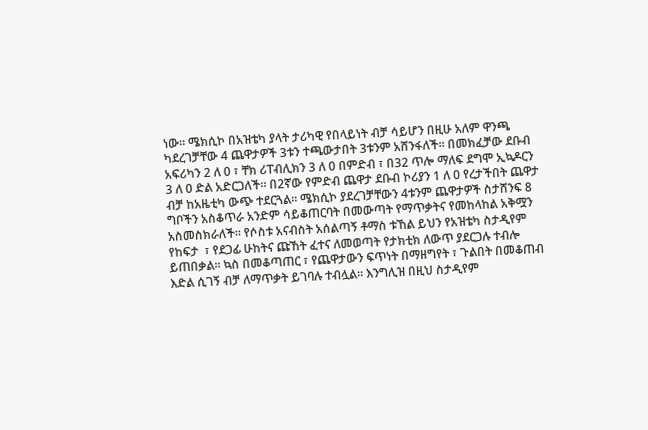ነው። ሜክሲኮ በአዝቴካ ያላት ታሪካዊ የበላይነት ብቻ ሳይሆን በዚሁ አለም ዋንጫ ካደረገቻቸው 4 ጨዋታዎች 3ቱን ተጫውታበት 3ቱንም አሸንፋለች። በመክፈቻው ደቡብ አፍሪካን 2 ለ 0 ፣ ቸክ ሪፐብሊክን 3 ለ 0 በምድብ ፣ በ32 ጥሎ ማለፍ ደግሞ ኢኳዶርን 3 ለ 0 ድል አድርጋለች። በ2ኛው የምድብ ጨዋታ ደቡብ ኮሪያን 1 ለ 0 የረታችበት ጨዋታ ብቻ ከአዜቲካ ውጭ ተደርጓል። ሜክሲኮ ያደረገቻቸውን 4ቱንም ጨዋታዎች ስታሸንፍ 8 ግቦችን አስቆጥራ አንድም ሳይቆጠርባት በመውጣት የማጥቃትና የመከላከል አቅሟን አስመስክራለች። የሶስቱ አናብስት አሰልጣኝ ቶማስ ቱኸል ይህን የአዝቴካ ስታዲየም የከፍታ  ፣ የደጋፊ ሁከትና ጩኸት ፈተና ለመወጣት የታክቲክ ለውጥ ያደርጋሉ ተብሎ ይጠበቃል። ኳስ በመቆጣጠር ፣ የጨዋታውን ፍጥነት በማዘግየት ፣ ጉልበት በመቆጠብ እድል ሲገኝ ብቻ ለማጥቃት ይገባሉ ተብሏል። እንግሊዝ በዚህ ስታዲየም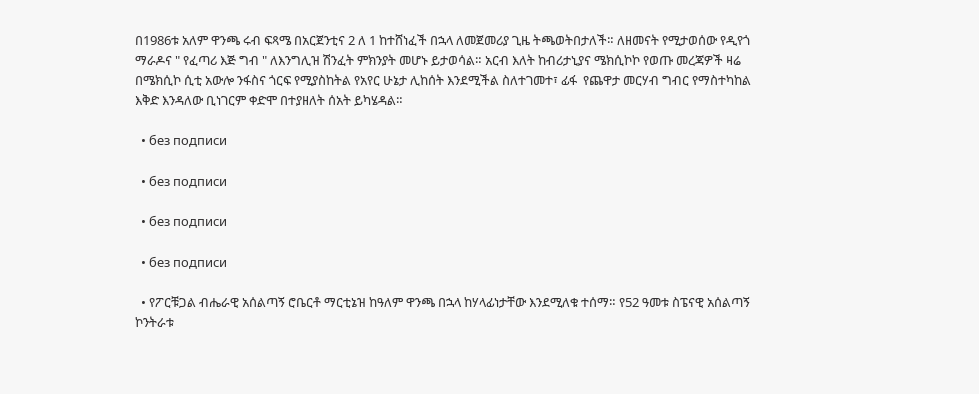በ1986ቱ አለም ዋንጫ ሩብ ፍጻሜ በአርጀንቲና 2 ለ 1 ከተሸነፈች በኋላ ለመጀመሪያ ጊዜ ትጫወትበታለች። ለዘመናት የሚታወሰው የዲየጎ ማራዶና " የፈጣሪ እጅ ግብ " ለእንግሊዝ ሽንፈት ምክንያት መሆኑ ይታወሳል። አርብ እለት ከብሪታኒያና ሜክሲኮኮ የወጡ መረጃዎች ዛሬ በሜክሲኮ ሲቲ አውሎ ንፋስና ጎርፍ የሚያስከትል የአየር ሁኔታ ሊከሰት እንደሚችል ስለተገመተ፣ ፊፋ  የጨዋታ መርሃብ ግብር የማስተካከል እቅድ እንዳለው ቢነገርም ቀድሞ በተያዘለት ሰአት ይካሄዳል።

  • без подписи

  • без подписи

  • без подписи

  • без подписи

  • የፖርቹጋል ብሔራዊ አሰልጣኝ ሮቤርቶ ማርቲኔዝ ከዓለም ዋንጫ በኋላ ከሃላፊነታቸው እንደሚለቁ ተሰማ። የ52 ዓመቱ ስፔናዊ አሰልጣኝ ኮንትራቱ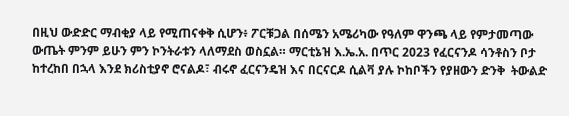በዚህ ውድድር ማብቂያ ላይ የሚጠናቀቅ ሲሆን፥ ፖርቹጋል በሰሜን አሜሪካው የዓለም ዋንጫ ላይ የምታመጣው ውጤት ምንም ይሁን ምን ኮንትራቱን ላለማደስ ወስኗል። ማርቲኔዝ እ.ኤ.አ. በጥር 2023 የፈርናንዶ ሳንቶስን ቦታ ከተረከበ በኋላ እንደ ክሪስቲያኖ ሮናልዶ፣ ብሩኖ ፈርናንዴዝ እና በርናርዶ ሲልቫ ያሉ ኮከቦችን የያዘውን ድንቅ  ትውልድ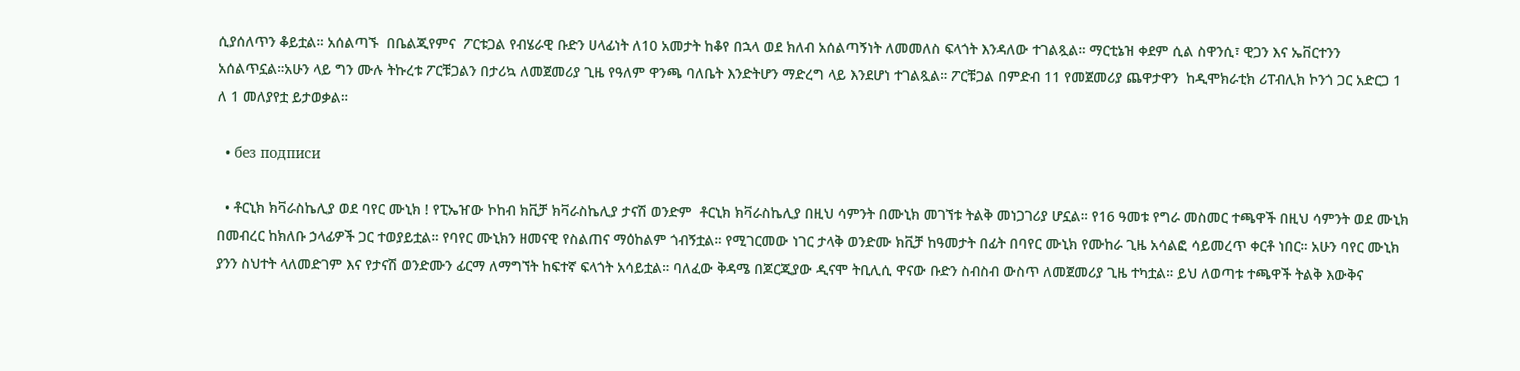ሲያሰለጥን ቆይቷል። አሰልጣኙ  በቤልጂየምና  ፖርቱጋል የብሄራዊ ቡድን ሀላፊነት ለ10 አመታት ከቆየ በኋላ ወደ ክለብ አሰልጣኝነት ለመመለስ ፍላጎት እንዳለው ተገልጿል። ማርቲኔዝ ቀደም ሲል ስዋንሲ፣ ዊጋን እና ኤቨርተንን አሰልጥኗል።አሁን ላይ ግን ሙሉ ትኩረቱ ፖርቹጋልን በታሪኳ ለመጀመሪያ ጊዜ የዓለም ዋንጫ ባለቤት እንድትሆን ማድረግ ላይ እንደሆነ ተገልጿል። ፖርቹጋል በምድብ 11 የመጀመሪያ ጨዋታዋን  ከዲሞክራቲክ ሪፐብሊክ ኮንጎ ጋር አድርጋ 1 ለ 1 መለያየቷ ይታወቃል።

  • без подписи

  • ቶርኒክ ክቫራስኬሊያ ወደ ባየር ሙኒክ ! የፒኤዠው ኮከብ ክቪቻ ክቫራስኬሊያ ታናሽ ወንድም  ቶርኒክ ክቫራስኬሊያ በዚህ ሳምንት በሙኒክ መገኘቱ ትልቅ መነጋገሪያ ሆኗል። የ16 ዓመቱ የግራ መስመር ተጫዋች በዚህ ሳምንት ወደ ሙኒክ በመብረር ከክለቡ ኃላፊዎች ጋር ተወያይቷል። የባየር ሙኒክን ዘመናዊ የስልጠና ማዕከልም ጎብኝቷል። የሚገርመው ነገር ታላቅ ወንድሙ ክቪቻ ከዓመታት በፊት በባየር ሙኒክ የሙከራ ጊዜ አሳልፎ ሳይመረጥ ቀርቶ ነበር። አሁን ባየር ሙኒክ ያንን ስህተት ላለመድገም እና የታናሽ ወንድሙን ፊርማ ለማግኘት ከፍተኛ ፍላጎት አሳይቷል። ባለፈው ቅዳሜ በጆርጂያው ዲናሞ ትቢሊሲ ዋናው ቡድን ስብስብ ውስጥ ለመጀመሪያ ጊዜ ተካቷል። ይህ ለወጣቱ ተጫዋች ትልቅ እውቅና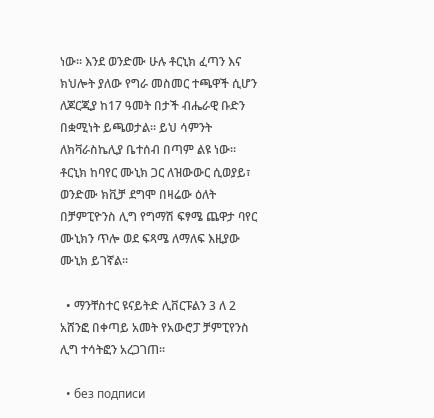ነው። እንደ ወንድሙ ሁሉ ቶርኒክ ፈጣን እና ክህሎት ያለው የግራ መስመር ተጫዋች ሲሆን ለጆርጂያ ከ17 ዓመት በታች ብሔራዊ ቡድን በቋሚነት ይጫወታል። ይህ ሳምንት ለክቫራስኬሊያ ቤተሰብ በጣም ልዩ ነው። ቶርኒክ ከባየር ሙኒክ ጋር ለዝውውር ሲወያይ፣ ወንድሙ ክቪቻ ደግሞ በዛሬው ዕለት በቻምፒዮንስ ሊግ የግማሽ ፍፃሜ ጨዋታ ባየር ሙኒክን ጥሎ ወደ ፍጻሜ ለማለፍ እዚያው ሙኒክ ይገኛል።

  • ማንቸስተር ዩናይትድ ሊቨርፑልን 3 ለ 2 አሸንፎ በቀጣይ አመት የአውሮፓ ቻምፒየንስ ሊግ ተሳትፎን አረጋገጠ።

  • без подписи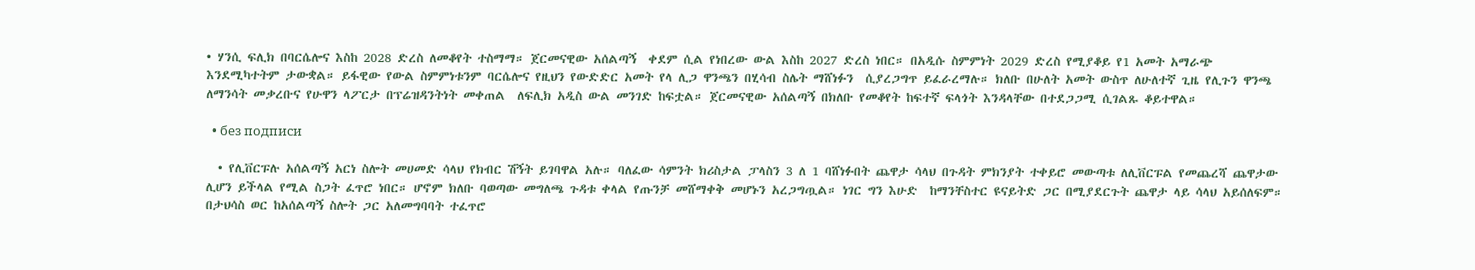• ሃንሲ ፍሊክ በባርሴሎና እስከ 2028 ድረስ ለመቆየት ተስማማ። ጀርመናዊው አሰልጣኝ  ቀደም ሲል የነበረው ውል እስከ 2027 ድረስ ነበር። በአዲሱ ስምምነት 2029 ድረስ የሚያቆይ የ1 አመት አማራጭ እንደሚካተትም ታውቋል። ይፋዊው የውል ስምምነቱንም ባርሴሎና የዚህን የውድድር አመት የላ ሊጋ ዋንጫን በሂሳብ ስሌት ማሸነፉን  ሲያረጋግጥ ይፈራረማሉ። ክለቡ በሁለት አመት ውስጥ ለሁለተኛ ጊዜ የሊጉን ዋንጫ ለማንሳት መቃረቡና የሁዋን ላፖርታ በፕሬዝዳንትነት መቀጠል  ለፍሊክ አዲስ ውል መንገድ ከፍቷል። ጀርመናዊው አሰልጣኝ በክለቡ የመቆየት ከፍተኛ ፍላጎት እንዳላቸው በተደጋጋሚ ሲገልጹ ቆይተዋል።

  • без подписи

  • የሊቨርፑሉ አሰልጣኝ አርነ ስሎት መሀመድ ሳላህ የክብር ሽኝት ይገባዋል አሉ። ባለፈው ሳምንት ክሪስታል ፓላስን 3 ለ 1 ባሸነፉበት ጨዋታ ሳላህ በጉዳት ምክንያት ተቀይሮ መውጣቱ ለሊቨርፑል የመጨረሻ ጨዋታው ሊሆን ይችላል የሚል ስጋት ፈጥሮ ነበር። ሆኖም ክለቡ ባወጣው መግለጫ ጉዳቱ ቀላል የጡንቻ መሸማቀቅ መሆኑን አረጋግጧል። ነገር ግን እሁድ  ከማንቸስተር ዩናይትድ ጋር በሚያደርጉት ጨዋታ ላይ ሳላህ አይሰለፍም። በታህሳስ ወር ከአሰልጣኝ ስሎት ጋር አለመግባባት ተፈጥሮ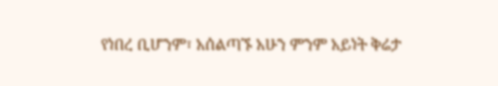የነበረ ቢሆንም፣ አሰልጣኙ አሁን ምንም አይነት ቅሬታ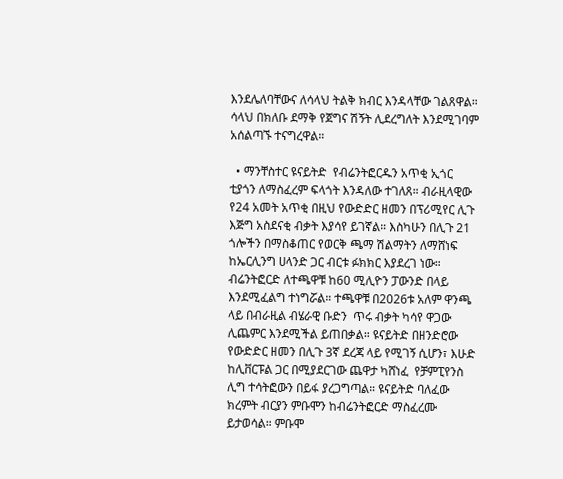እንደሌለባቸውና ለሳላህ ትልቅ ክብር እንዳላቸው ገልጸዋል። ሳላህ በክለቡ ደማቅ የጀግና ሽኝት ሊደረግለት እንደሚገባም አሰልጣኙ ተናግረዋል።

  • ማንቸስተር ዩናይትድ  የብሬንትፎርዱን አጥቂ ኢጎር ቲያጎን ለማስፈረም ፍላጎት እንዳለው ተገለጸ። ብራዚላዊው የ24 አመት አጥቂ በዚህ የውድድር ዘመን በፕሪሚየር ሊጉ እጅግ አስደናቂ ብቃት እያሳየ ይገኛል። እስካሁን በሊጉ 21 ጎሎችን በማስቆጠር የወርቅ ጫማ ሽልማትን ለማሸነፍ ከኤርሊንግ ሀላንድ ጋር ብርቱ ፉክክር እያደረገ ነው። ብሬንትፎርድ ለተጫዋቹ ከ60 ሚሊዮን ፓውንድ በላይ እንደሚፈልግ ተነግሯል። ተጫዋቹ በ2026ቱ አለም ዋንጫ ላይ በብራዚል ብሄራዊ ቡድን  ጥሩ ብቃት ካሳየ ዋጋው ሊጨምር እንደሚችል ይጠበቃል። ዩናይትድ በዘንድሮው የውድድር ዘመን በሊጉ 3ኛ ደረጃ ላይ የሚገኝ ሲሆን፣ እሁድ ከሊቨርፑል ጋር በሚያደርገው ጨዋታ ካሸነፈ  የቻምፒየንስ ሊግ ተሳትፎውን በይፋ ያረጋግጣል። ዩናይትድ ባለፈው ክረምት ብርያን ምቡሞን ከብሬንትፎርድ ማስፈረሙ ይታወሳል። ምቡሞ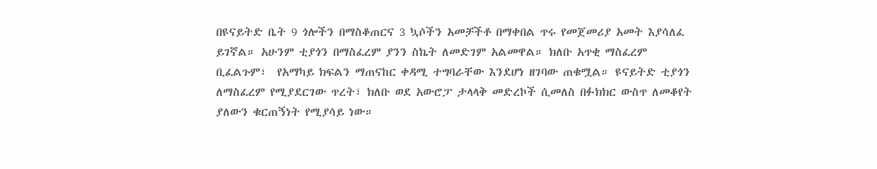በዩናይትድ ቤት 9 ጎሎችን በማስቆጠርና 3 ኳሶችን አመቻችቶ በማቀበል ጥሩ የመጀመሪያ አመት እያሳለፈ ይገኛል። አሁንም ቲያጎን በማስፈረም ያንን ስኬት ለመድገም አልመዋል። ክለቡ አጥቂ ማስፈረም ቢፈልጉም፣  የአማካይ ክፍልን ማጠናከር ቀዳሚ ተግባራቸው እንደሆነ ዘገባው ጠቁሟል። ዩናይትድ ቲያጎን ለማስፈረም የሚያደርገው ጥረት፣ ክለቡ ወደ አውሮፓ ታላላቅ መድረኮች ሲመለስ በፉክክር ውስጥ ለመቆየት ያለውን ቁርጠኝነት የሚያሳይ ነው።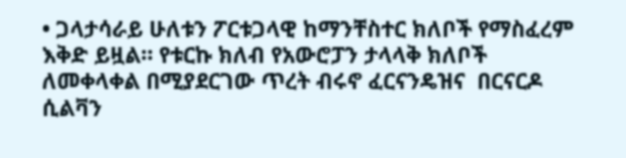• ጋላታሳራይ ሁለቱን ፖርቱጋላዊ ከማንቸስተር ክለቦች የማስፈረም እቅድ ይዟል። የቱርኩ ክለብ የአውሮፓን ታላላቅ ክለቦች ለመቀላቀል በሚያደርገው ጥረት ብሩኖ ፈርናንዴዝና  በርናርዶ ሲልቫን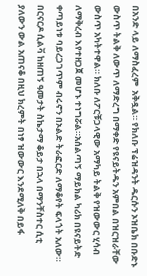በአንድ ላይ ለማስፈረም  አቅዷል። የክለቡ ፕሬዝዳንት ዱርሱን ኦዝቤክ በቡድኑ ውስጥ ትልቅ ለውጥ ለማድረግ በማቀድ የዩናይትዱን አምበል በዝርዝራቸው ውስጥ አካትተዋል። ክለቡ ለፖርቹጋላዊው አማካይ ትልቅ የዝውውር ሂሳብ ለማቅረብ እየተዘጋጀ መሆኑ ተነግሯል።አሰልጣኝ ማይክል ካሪክ በዩናይትድ ቀጣይነቱ ባይረጋገጥም ብሩኖን በኦልድ ትራፎርድ ለማቆየት ፍላጎት አለው። በርናርዶ ሲልቫ ከዘጠኝ ዓመታት ስኬታማ ቆይታ በኋላ በማንቸስተር ሲቲ ያለውን ውል አጠናቆ በዚህ ክረምት በነፃ ዝውውር እንደሚለቅ በይፋ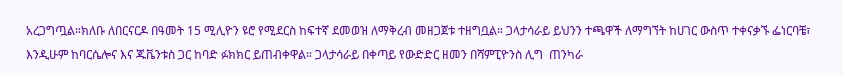አረጋግጧል።ክለቡ ለበርናርዶ በዓመት 15 ሚሊዮን ዩሮ የሚደርስ ከፍተኛ ደመወዝ ለማቅረብ መዘጋጀቱ ተዘግቧል። ጋላታሳራይ ይህንን ተጫዋች ለማግኘት ከሀገር ውስጥ ተቀናቃኙ ፌነርባቼ፣ እንዲሁም ከባርሴሎና እና ጁቬንቱስ ጋር ከባድ ፉክክር ይጠብቀዋል። ጋላታሳራይ በቀጣይ የውድድር ዘመን በሻምፒዮንስ ሊግ  ጠንካራ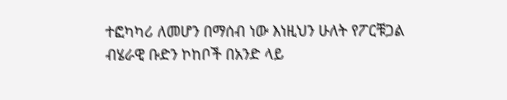ተፎካካሪ ለመሆን በማሰብ ነው እነዚህን ሁለት የፖርቹጋል ብሄራዊ ቡድን ኮከቦች በአንድ ላይ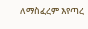ለማስፈረም እየጣረ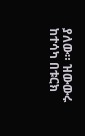ያለው። ዝውውሩ ከተሳካ በቱርክ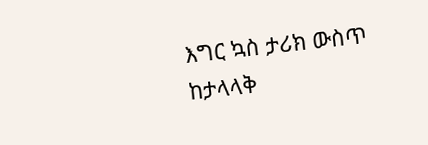እግር ኳስ ታሪክ ውስጥ ከታላላቅ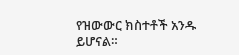የዝውውር ክስተቶች አንዱ ይሆናል።